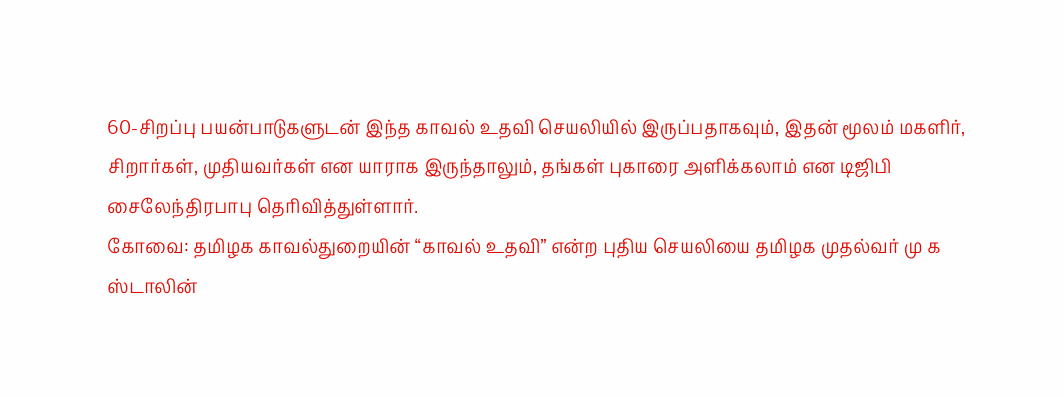60-சிறப்பு பயன்பாடுகளுடன் இந்த காவல் உதவி செயலியில் இருப்பதாகவும், இதன் மூலம் மகளிர், சிறார்கள், முதியவர்கள் என யாராக இருந்தாலும், தங்கள் புகாரை அளிக்கலாம் என டிஜிபி சைலேந்திரபாபு தெரிவித்துள்ளார்.
கோவை: தமிழக காவல்துறையின் “காவல் உதவி” என்ற புதிய செயலியை தமிழக முதல்வர் மு க ஸ்டாலின்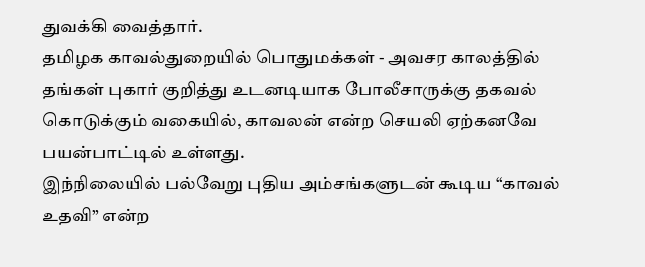துவக்கி வைத்தார்.
தமிழக காவல்துறையில் பொதுமக்கள் - அவசர காலத்தில் தங்கள் புகார் குறித்து உடனடியாக போலீசாருக்கு தகவல் கொடுக்கும் வகையில், காவலன் என்ற செயலி ஏற்கனவே பயன்பாட்டில் உள்ளது.
இந்நிலையில் பல்வேறு புதிய அம்சங்களுடன் கூடிய “காவல் உதவி” என்ற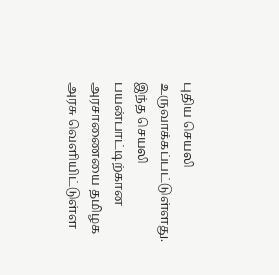புதிய செயலி உருவாக்கப்பட்டுள்ளது. இந்த செயலி பயன்பாட்டிற்கான அரசாணையை தமிழக அரசு வெளியிட்டுள்ள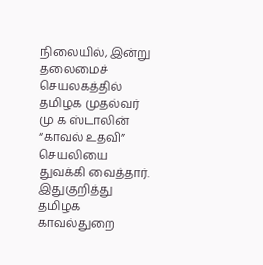நிலையில், இன்று தலைமைச் செயலகத்தில் தமிழக முதல்வர் மு க ஸ்டாலின் “காவல் உதவி” செயலியை துவக்கி வைத்தார்.
இதுகுறித்து தமிழக காவல்துறை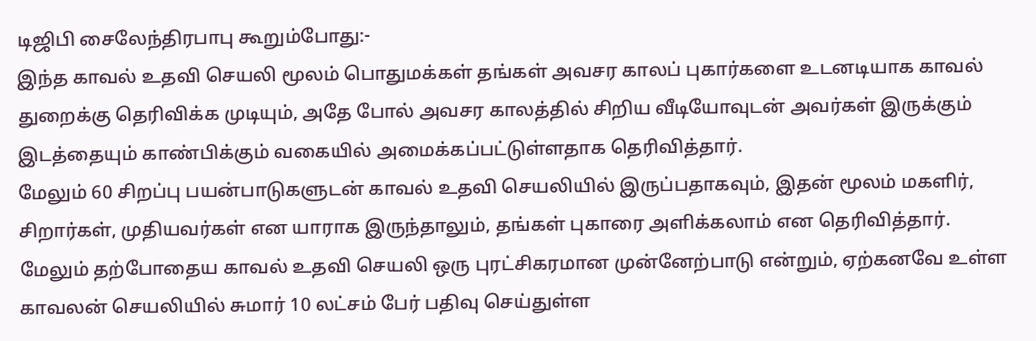டிஜிபி சைலேந்திரபாபு கூறும்போது:-
இந்த காவல் உதவி செயலி மூலம் பொதுமக்கள் தங்கள் அவசர காலப் புகார்களை உடனடியாக காவல் துறைக்கு தெரிவிக்க முடியும், அதே போல் அவசர காலத்தில் சிறிய வீடியோவுடன் அவர்கள் இருக்கும் இடத்தையும் காண்பிக்கும் வகையில் அமைக்கப்பட்டுள்ளதாக தெரிவித்தார்.
மேலும் 60 சிறப்பு பயன்பாடுகளுடன் காவல் உதவி செயலியில் இருப்பதாகவும், இதன் மூலம் மகளிர், சிறார்கள், முதியவர்கள் என யாராக இருந்தாலும், தங்கள் புகாரை அளிக்கலாம் என தெரிவித்தார்.
மேலும் தற்போதைய காவல் உதவி செயலி ஒரு புரட்சிகரமான முன்னேற்பாடு என்றும், ஏற்கனவே உள்ள காவலன் செயலியில் சுமார் 10 லட்சம் பேர் பதிவு செய்துள்ள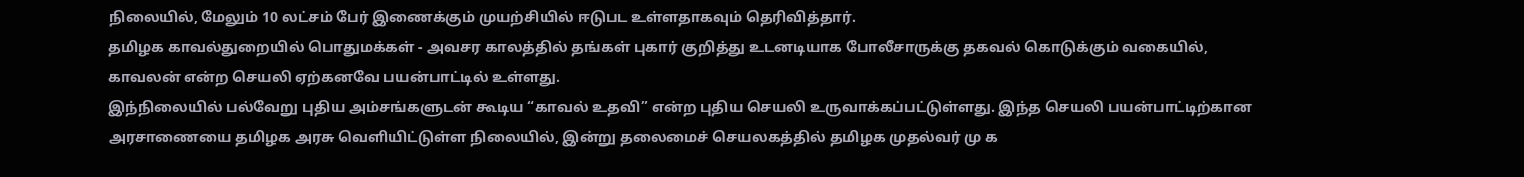நிலையில், மேலும் 10 லட்சம் பேர் இணைக்கும் முயற்சியில் ஈடுபட உள்ளதாகவும் தெரிவித்தார்.
தமிழக காவல்துறையில் பொதுமக்கள் - அவசர காலத்தில் தங்கள் புகார் குறித்து உடனடியாக போலீசாருக்கு தகவல் கொடுக்கும் வகையில், காவலன் என்ற செயலி ஏற்கனவே பயன்பாட்டில் உள்ளது.
இந்நிலையில் பல்வேறு புதிய அம்சங்களுடன் கூடிய “காவல் உதவி” என்ற புதிய செயலி உருவாக்கப்பட்டுள்ளது. இந்த செயலி பயன்பாட்டிற்கான அரசாணையை தமிழக அரசு வெளியிட்டுள்ள நிலையில், இன்று தலைமைச் செயலகத்தில் தமிழக முதல்வர் மு க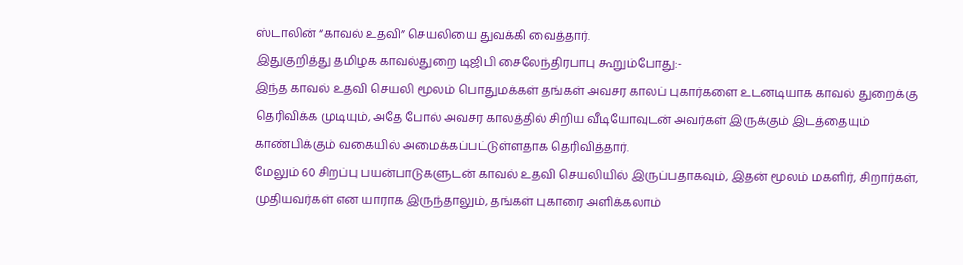ஸ்டாலின் “காவல் உதவி” செயலியை துவக்கி வைத்தார்.
இதுகுறித்து தமிழக காவல்துறை டிஜிபி சைலேந்திரபாபு கூறும்போது:-
இந்த காவல் உதவி செயலி மூலம் பொதுமக்கள் தங்கள் அவசர காலப் புகார்களை உடனடியாக காவல் துறைக்கு தெரிவிக்க முடியும், அதே போல் அவசர காலத்தில் சிறிய வீடியோவுடன் அவர்கள் இருக்கும் இடத்தையும் காண்பிக்கும் வகையில் அமைக்கப்பட்டுள்ளதாக தெரிவித்தார்.
மேலும் 60 சிறப்பு பயன்பாடுகளுடன் காவல் உதவி செயலியில் இருப்பதாகவும், இதன் மூலம் மகளிர், சிறார்கள், முதியவர்கள் என யாராக இருந்தாலும், தங்கள் புகாரை அளிக்கலாம்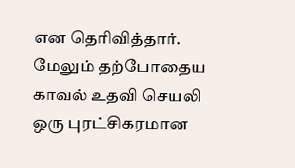என தெரிவித்தார்.
மேலும் தற்போதைய காவல் உதவி செயலி ஒரு புரட்சிகரமான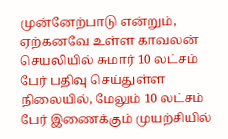முன்னேற்பாடு என்றும், ஏற்கனவே உள்ள காவலன் செயலியில் சுமார் 10 லட்சம் பேர் பதிவு செய்துள்ள நிலையில், மேலும் 10 லட்சம் பேர் இணைக்கும் முயற்சியில்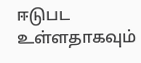ஈடுபட உள்ளதாகவும்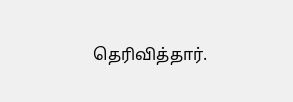தெரிவித்தார்.